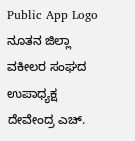Public App Logo
ನೂತನ ಜಿಲ್ಲಾ ವಕೀಲರ ಸಂಘದ ಉಪಾಧ್ಯಕ್ಷ ದೇವೇಂದ್ರ ಎಚ್.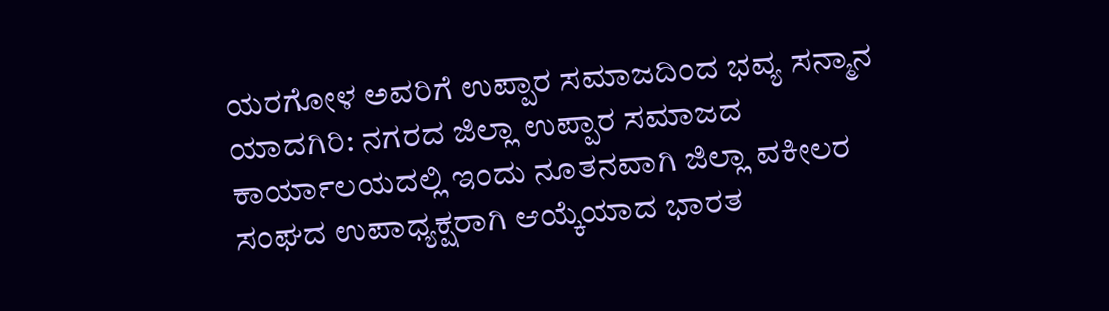ಯರಗೋಳ ಅವರಿಗೆ ಉಪ್ಪಾರ ಸಮಾಜದಿಂದ ಭವ್ಯ ಸನ್ಮಾನ ಯಾದಗಿರಿ: ನಗರದ ಜಿಲ್ಲಾ ಉಪ್ಪಾರ ಸಮಾಜದ ಕಾರ್ಯಾಲಯದಲ್ಲಿ ಇಂದು ನೂತನವಾಗಿ ಜಿಲ್ಲಾ ವಕೀಲರ ಸಂಘದ ಉಪಾಧ್ಯಕ್ಷರಾಗಿ ಆಯ್ಕೆಯಾದ ಭಾರತ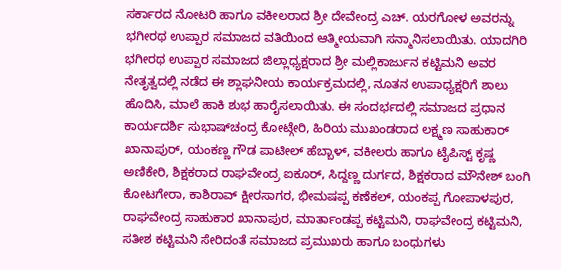ಸರ್ಕಾರದ ನೋಟರಿ ಹಾಗೂ ವಕೀಲರಾದ ಶ್ರೀ ದೇವೇಂದ್ರ ಎಚ್. ಯರಗೋಳ ಅವರನ್ನು ಭಗೀರಥ ಉಪ್ಪಾರ ಸಮಾಜದ ವತಿಯಿಂದ ಆತ್ಮೀಯವಾಗಿ ಸನ್ಮಾನಿಸಲಾಯಿತು. ಯಾದಗಿರಿ ಭಗೀರಥ ಉಪ್ಪಾರ ಸಮಾಜದ ಜಿಲ್ಲಾಧ್ಯಕ್ಷರಾದ ಶ್ರೀ ಮಲ್ಲಿಕಾರ್ಜುನ ಕಟ್ಟಿಮನಿ ಅವರ ನೇತೃತ್ವದಲ್ಲಿ ನಡೆದ ಈ ಶ್ಲಾಘನೀಯ ಕಾರ್ಯಕ್ರಮದಲ್ಲಿ, ನೂತನ ಉಪಾಧ್ಯಕ್ಷರಿಗೆ ಶಾಲು ಹೊದಿಸಿ, ಮಾಲೆ ಹಾಕಿ ಶುಭ ಹಾರೈಸಲಾಯಿತು. ಈ ಸಂದರ್ಭದಲ್ಲಿ ಸಮಾಜದ ಪ್ರಧಾನ ಕಾರ್ಯದರ್ಶಿ ಸುಭಾಷ್‌ಚಂದ್ರ ಕೋಟ್ಗೇರಿ, ಹಿರಿಯ ಮುಖಂಡರಾದ ಲಕ್ಷ್ಮಣ ಸಾಹುಕಾರ್ ಖಾನಾಪುರ್, ಯಂಕಣ್ಣ ಗೌಡ ಪಾಟೀಲ್ ಹೆಬ್ಬಾಳ್, ವಕೀಲರು ಹಾಗೂ ಟೈಪಿಸ್ಟ್ ಕೃಷ್ಣ ಅಣಿಕೇರಿ, ಶಿಕ್ಷಕರಾದ ರಾಘವೇಂದ್ರ ಐಕೂರ್, ಸಿದ್ದಣ್ಣ ದುರ್ಗದ, ಶಿಕ್ಷಕರಾದ ಮೌನೇಶ್ ಬಂಗಿ ಕೋಟಗೇರಾ, ಕಾಶಿರಾವ್ ಕ್ಷೀರಸಾಗರ, ಭೀಮಷಪ್ಪ ಕಣೆಕಲ್, ಯಂಕಪ್ಪ ಗೋಪಾಳಪುರ, ರಾಘವೇಂದ್ರ ಸಾಹುಕಾರ ಖಾನಾಪುರ, ಮಾರ್ತಾಂಡಪ್ಪ ಕಟ್ಟಿಮನಿ, ರಾಘವೇಂದ್ರ ಕಟ್ಟಿಮನಿ, ಸತೀಶ ಕಟ್ಟಿಮನಿ ಸೇರಿದಂತೆ ಸಮಾಜದ ಪ್ರಮುಖರು ಹಾಗೂ ಬಂಧುಗಳು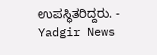ಉಪಸ್ಥಿತರಿದ್ದರು. - Yadgir News